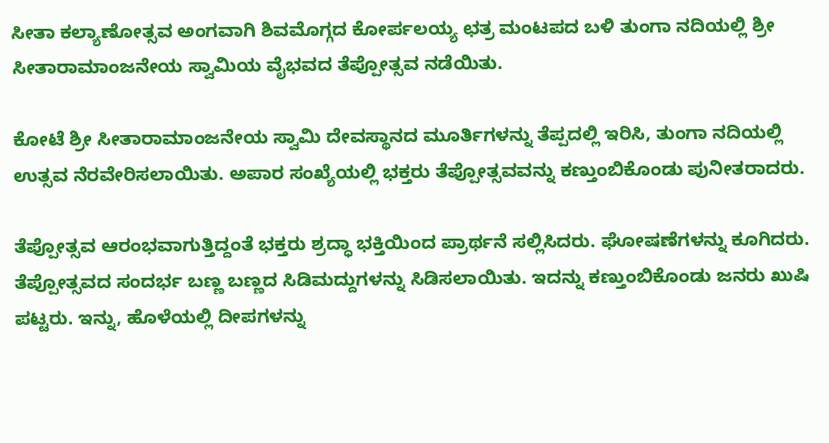ಸೀತಾ ಕಲ್ಯಾಣೋತ್ಸವ ಅಂಗವಾಗಿ ಶಿವಮೊಗ್ಗದ ಕೋರ್ಪಲಯ್ಯ ಛತ್ರ ಮಂಟಪದ ಬಳಿ ತುಂಗಾ ನದಿಯಲ್ಲಿ ಶ್ರೀ ಸೀತಾರಾಮಾಂಜನೇಯ ಸ್ವಾಮಿಯ ವೈಭವದ ತೆಪ್ಪೋತ್ಸವ ನಡೆಯಿತು.

ಕೋಟೆ ಶ್ರೀ ಸೀತಾರಾಮಾಂಜನೇಯ ಸ್ವಾಮಿ ದೇವಸ್ಥಾನದ ಮೂರ್ತಿಗಳನ್ನು ತೆಪ್ಪದಲ್ಲಿ ಇರಿಸಿ, ತುಂಗಾ ನದಿಯಲ್ಲಿ ಉತ್ಸವ ನೆರವೇರಿಸಲಾಯಿತು. ಅಪಾರ ಸಂಖ್ಯೆಯಲ್ಲಿ ಭಕ್ತರು ತೆಪ್ಪೋತ್ಸವವನ್ನು ಕಣ್ತುಂಬಿಕೊಂಡು ಪುನೀತರಾದರು.

ತೆಪ್ಪೋತ್ಸವ ಆರಂಭವಾಗುತ್ತಿದ್ದಂತೆ ಭಕ್ತರು ಶ್ರದ್ಧಾ ಭಕ್ತಿಯಿಂದ ಪ್ರಾರ್ಥನೆ ಸಲ್ಲಿಸಿದರು. ಘೋಷಣೆಗಳನ್ನು ಕೂಗಿದರು. ತೆಪ್ಪೋತ್ಸವದ ಸಂದರ್ಭ ಬಣ್ಣ ಬಣ್ಣದ ಸಿಡಿಮದ್ದುಗಳನ್ನು ಸಿಡಿಸಲಾಯಿತು. ಇದನ್ನು ಕಣ್ತುಂಬಿಕೊಂಡು ಜನರು ಖುಷಿ ಪಟ್ಟರು. ಇನ್ನು, ಹೊಳೆಯಲ್ಲಿ ದೀಪಗಳನ್ನು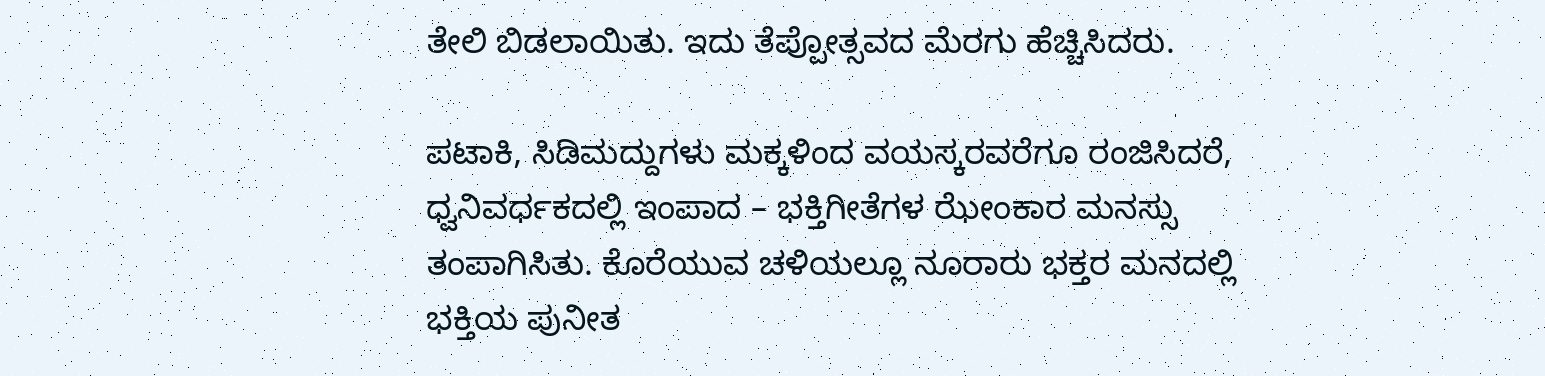ತೇಲಿ ಬಿಡಲಾಯಿತು. ಇದು ತೆಪ್ಪೋತ್ಸವದ ಮೆರಗು ಹೆಚ್ಚಿಸಿದರು.

ಪಟಾಕಿ, ಸಿಡಿಮದ್ದುಗಳು ಮಕ್ಕಳಿಂದ ವಯಸ್ಕರವರೆಗೂ ರಂಜಿಸಿದರೆ, ಧ್ವನಿವರ್ಧಕದಲ್ಲಿ ಇಂಪಾದ – ಭಕ್ತಿಗೀತೆಗಳ ಝೇಂಕಾರ ಮನಸ್ಸು ತಂಪಾಗಿಸಿತು. ಕೊರೆಯುವ ಚಳಿಯಲ್ಲೂ ನೂರಾರು ಭಕ್ತರ ಮನದಲ್ಲಿ ಭಕ್ತಿಯ ಪುನೀತ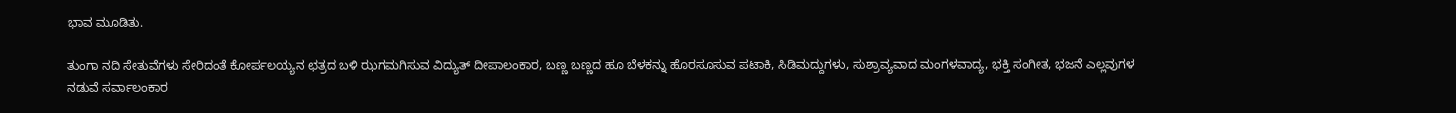ಭಾವ ಮೂಡಿತು.

ತುಂಗಾ ನದಿ ಸೇತುವೆಗಳು ಸೇರಿದಂತೆ ಕೋರ್ಪಲಯ್ಯನ ಛತ್ರದ ಬಳಿ ಝಗಮಗಿಸುವ ವಿದ್ಯುತ್ ದೀಪಾಲಂಕಾರ, ಬಣ್ಣ ಬಣ್ಣದ ಹೂ ಬೆಳಕನ್ನು ಹೊರಸೂಸುವ ಪಟಾಕಿ, ಸಿಡಿಮದ್ದುಗಳು, ಸುಶ್ರಾವ್ಯವಾದ ಮಂಗಳವಾದ್ಯ, ಭಕ್ತಿ ಸಂಗೀತ, ಭಜನೆ ಎಲ್ಲವುಗಳ ನಡುವೆ ಸರ್ವಾಲಂಕಾರ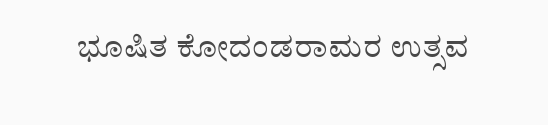ಭೂಷಿತ ಕೋದಂಡರಾಮರ ಉತ್ಸವ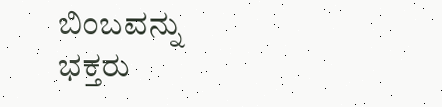ಬಿಂಬವನ್ನು ಭಕ್ತರು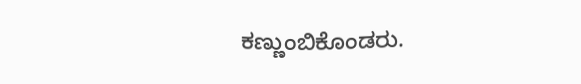ಕಣ್ಣುಂಬಿಕೊಂಡರು.